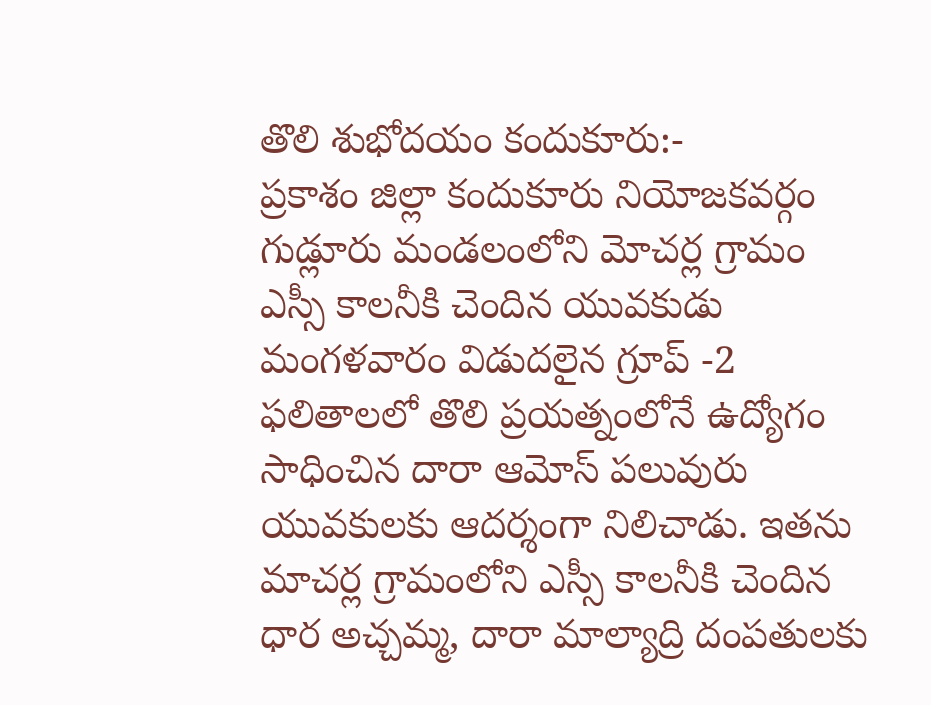తొలి శుభోదయం కందుకూరు:-
ప్రకాశం జిల్లా కందుకూరు నియోజకవర్గం గుడ్లూరు మండలంలోని మోచర్ల గ్రామం ఎస్సీ కాలనీకి చెందిన యువకుడు మంగళవారం విడుదలైన గ్రూప్ -2 ఫలితాలలో తొలి ప్రయత్నంలోనే ఉద్యోగం సాధించిన దారా ఆమోస్ పలువురు యువకులకు ఆదర్శంగా నిలిచాడు. ఇతను మాచర్ల గ్రామంలోని ఎస్సీ కాలనీకి చెందిన ధార అచ్చమ్మ, దారా మాల్యాద్రి దంపతులకు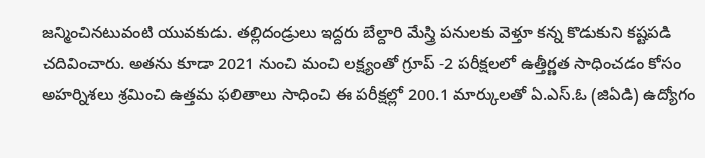జన్మించినటువంటి యువకుడు. తల్లిదండ్రులు ఇద్దరు బేల్దారి మేస్త్రి పనులకు వెళ్తూ కన్న కొడుకుని కష్టపడి చదివించారు. అతను కూడా 2021 నుంచి మంచి లక్ష్యంతో గ్రూప్ -2 పరీక్షలలో ఉత్తీర్ణత సాధించడం కోసం అహర్నిశలు శ్రమించి ఉత్తమ ఫలితాలు సాధించి ఈ పరీక్షల్లో 200.1 మార్కులతో ఏ.ఎస్.ఓ (జిఏడి) ఉద్యోగం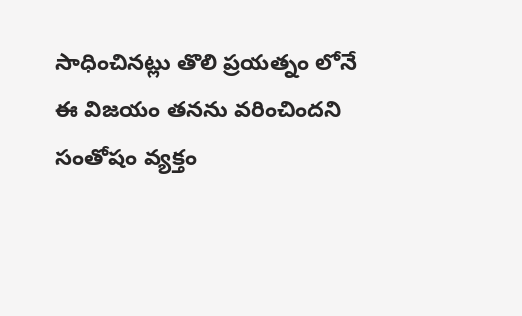సాధించినట్లు తొలి ప్రయత్నం లోనే ఈ విజయం తనను వరించిందని సంతోషం వ్యక్తం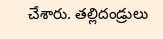చేశారు. తల్లిదండ్రులు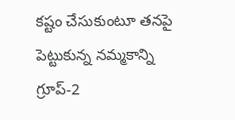కష్టం చేసుకుంటూ తనపై పెట్టుకున్న నమ్మకాన్ని గ్రూప్-2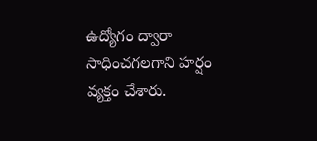ఉద్యోగం ద్వారా సాధించగలగాని హర్షం వ్యక్తం చేశారు.